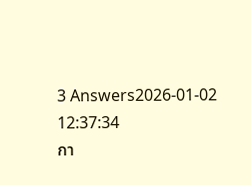3 Answers2026-01-02 12:37:34
กา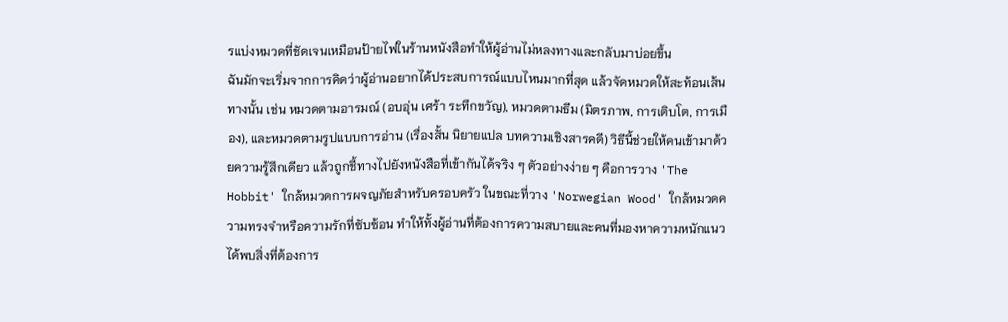รแบ่งหมวดที่ชัดเจนเหมือนป้ายไฟในร้านหนังสือทำให้ผู้อ่านไม่หลงทางและกลับมาบ่อยขึ้น
ฉันมักจะเริ่มจากการคิดว่าผู้อ่านอยากได้ประสบการณ์แบบไหนมากที่สุด แล้วจัดหมวดให้สะท้อนเส้นทางนั้น เช่น หมวดตามอารมณ์ (อบอุ่น เศร้า ระทึกขวัญ), หมวดตามธีม (มิตรภาพ, การเติบโต, การเมือง), และหมวดตามรูปแบบการอ่าน (เรื่องสั้น นิยายแปล บทความเชิงสารคดี) วิธีนี้ช่วยให้คนเข้ามาด้วยความรู้สึกเดียว แล้วถูกชี้ทางไปยังหนังสือที่เข้ากันได้จริง ๆ ตัวอย่างง่าย ๆ คือการวาง 'The Hobbit' ใกล้หมวดการผจญภัยสำหรับครอบครัว ในขณะที่วาง 'Norwegian Wood' ใกล้หมวดความทรงจำหรือความรักที่ซับซ้อน ทำให้ทั้งผู้อ่านที่ต้องการความสบายและคนที่มองหาความหนักแนวได้พบสิ่งที่ต้องการ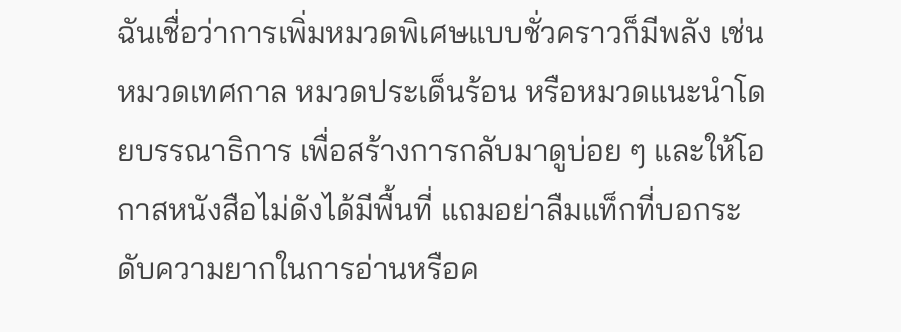ฉันเชื่อว่าการเพิ่มหมวดพิเศษแบบชั่วคราวก็มีพลัง เช่น หมวดเทศกาล หมวดประเด็นร้อน หรือหมวดแนะนำโดยบรรณาธิการ เพื่อสร้างการกลับมาดูบ่อย ๆ และให้โอกาสหนังสือไม่ดังได้มีพื้นที่ แถมอย่าลืมแท็กที่บอกระดับความยากในการอ่านหรือค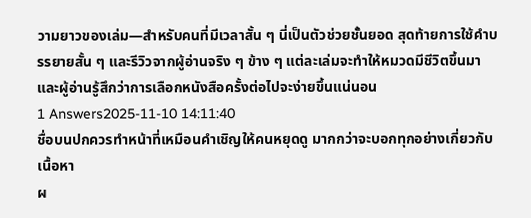วามยาวของเล่ม—สำหรับคนที่มีเวลาสั้น ๆ นี่เป็นตัวช่วยชั้นยอด สุดท้ายการใช้คำบรรยายสั้น ๆ และรีวิวจากผู้อ่านจริง ๆ ข้าง ๆ แต่ละเล่มจะทำให้หมวดมีชีวิตขึ้นมา และผู้อ่านรู้สึกว่าการเลือกหนังสือครั้งต่อไปจะง่ายขึ้นแน่นอน
1 Answers2025-11-10 14:11:40
ชื่อบนปกควรทำหน้าที่เหมือนคำเชิญให้คนหยุดดู มากกว่าจะบอกทุกอย่างเกี่ยวกับเนื้อหา
ผ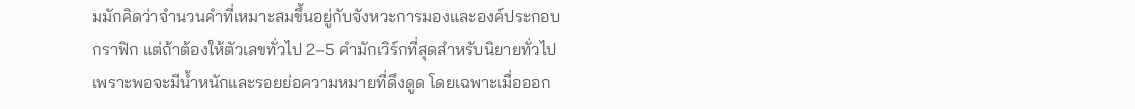มมักคิดว่าจำนวนคำที่เหมาะสมขึ้นอยู่กับจังหวะการมองและองค์ประกอบกราฟิก แต่ถ้าต้องให้ตัวเลขทั่วไป 2–5 คำมักเวิร์กที่สุดสำหรับนิยายทั่วไป เพราะพอจะมีน้ำหนักและรอยย่อความหมายที่ดึงดูด โดยเฉพาะเมื่อออก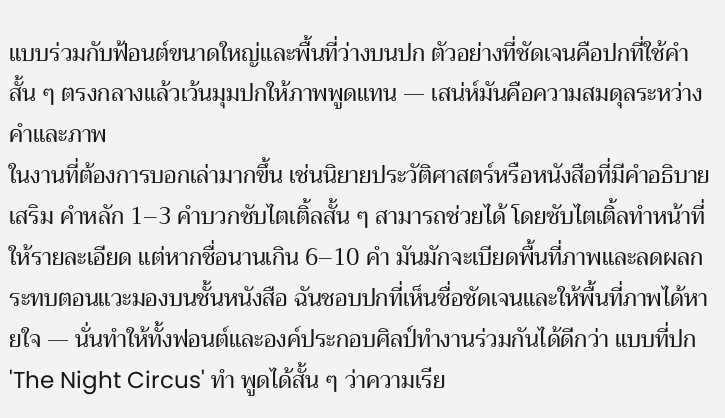แบบร่วมกับฟ้อนต์ขนาดใหญ่และพื้นที่ว่างบนปก ตัวอย่างที่ชัดเจนคือปกที่ใช้คำสั้น ๆ ตรงกลางแล้วเว้นมุมปกให้ภาพพูดแทน — เสน่ห์มันคือความสมดุลระหว่างคำและภาพ
ในงานที่ต้องการบอกเล่ามากขึ้น เช่นนิยายประวัติศาสตร์หรือหนังสือที่มีคำอธิบายเสริม คำหลัก 1–3 คำบวกซับไตเติ้ลสั้น ๆ สามารถช่วยได้ โดยซับไตเติ้ลทำหน้าที่ให้รายละเอียด แต่หากชื่อนานเกิน 6–10 คำ มันมักจะเบียดพื้นที่ภาพและลดผลกระทบตอนแวะมองบนชั้นหนังสือ ฉันชอบปกที่เห็นชื่อชัดเจนและให้พื้นที่ภาพได้หายใจ — นั่นทำให้ทั้งฟอนต์และองค์ประกอบศิลป์ทำงานร่วมกันได้ดีกว่า แบบที่ปก 'The Night Circus' ทำ พูดได้สั้น ๆ ว่าความเรีย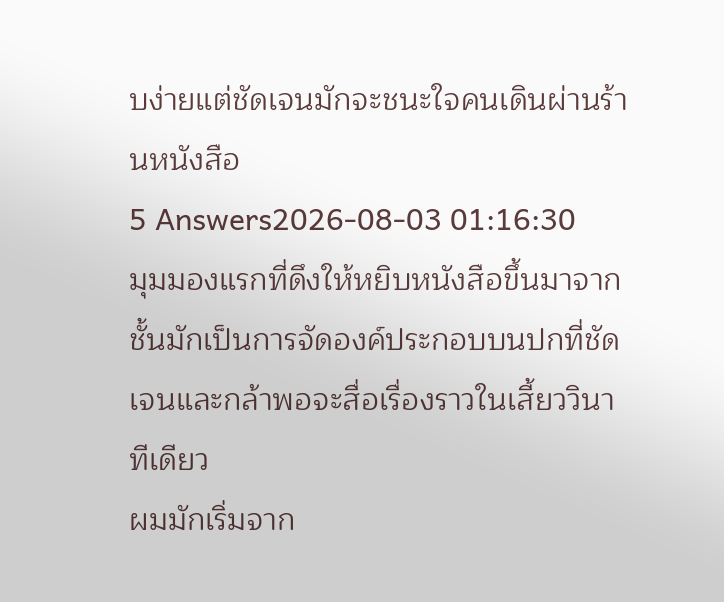บง่ายแต่ชัดเจนมักจะชนะใจคนเดินผ่านร้านหนังสือ
5 Answers2026-08-03 01:16:30
มุมมองแรกที่ดึงให้หยิบหนังสือขึ้นมาจากชั้นมักเป็นการจัดองค์ประกอบบนปกที่ชัดเจนและกล้าพอจะสื่อเรื่องราวในเสี้ยววินาทีเดียว
ผมมักเริ่มจาก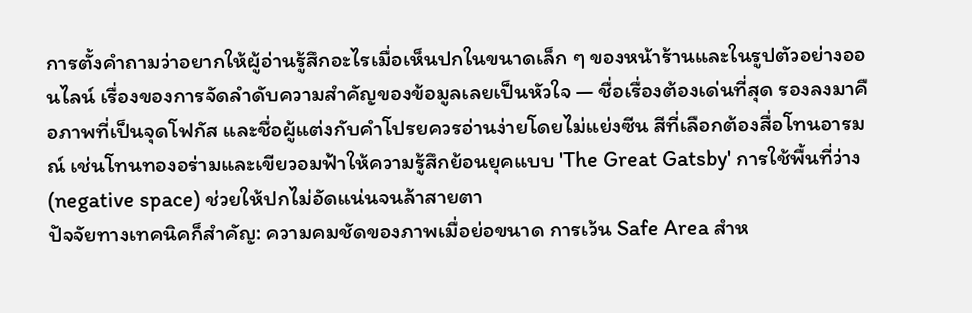การตั้งคำถามว่าอยากให้ผู้อ่านรู้สึกอะไรเมื่อเห็นปกในขนาดเล็ก ๆ ของหน้าร้านและในรูปตัวอย่างออนไลน์ เรื่องของการจัดลำดับความสำคัญของข้อมูลเลยเป็นหัวใจ — ชื่อเรื่องต้องเด่นที่สุด รองลงมาคือภาพที่เป็นจุดโฟกัส และชื่อผู้แต่งกับคำโปรยควรอ่านง่ายโดยไม่แย่งซีน สีที่เลือกต้องสื่อโทนอารมณ์ เช่นโทนทองอร่ามและเขียวอมฟ้าให้ความรู้สึกย้อนยุคแบบ 'The Great Gatsby' การใช้พื้นที่ว่าง (negative space) ช่วยให้ปกไม่อัดแน่นจนล้าสายตา
ปัจจัยทางเทคนิคก็สำคัญ: ความคมชัดของภาพเมื่อย่อขนาด การเว้น Safe Area สำห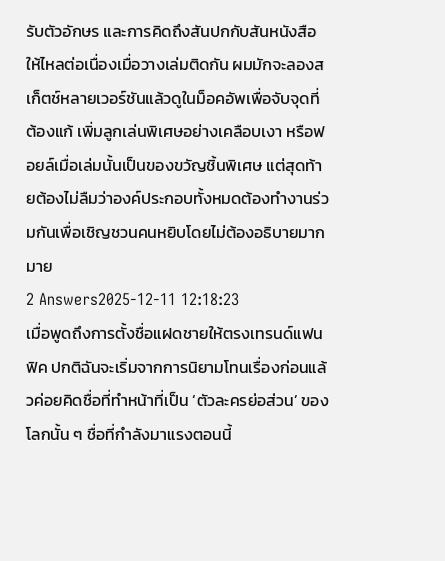รับตัวอักษร และการคิดถึงสันปกกับสันหนังสือให้ไหลต่อเนื่องเมื่อวางเล่มติดกัน ผมมักจะลองสเก็ตช์หลายเวอร์ชันแล้วดูในม็อคอัพเพื่อจับจุดที่ต้องแก้ เพิ่มลูกเล่นพิเศษอย่างเคลือบเงา หรือฟอยล์เมื่อเล่มนั้นเป็นของขวัญชิ้นพิเศษ แต่สุดท้ายต้องไม่ลืมว่าองค์ประกอบทั้งหมดต้องทำงานร่วมกันเพื่อเชิญชวนคนหยิบโดยไม่ต้องอธิบายมากมาย
2 Answers2025-12-11 12:18:23
เมื่อพูดถึงการตั้งชื่อแฝดชายให้ตรงเทรนด์แฟนฟิค ปกติฉันจะเริ่มจากการนิยามโทนเรื่องก่อนแล้วค่อยคิดชื่อที่ทำหน้าที่เป็น ‘ตัวละครย่อส่วน’ ของโลกนั้น ๆ ชื่อที่กำลังมาแรงตอนนี้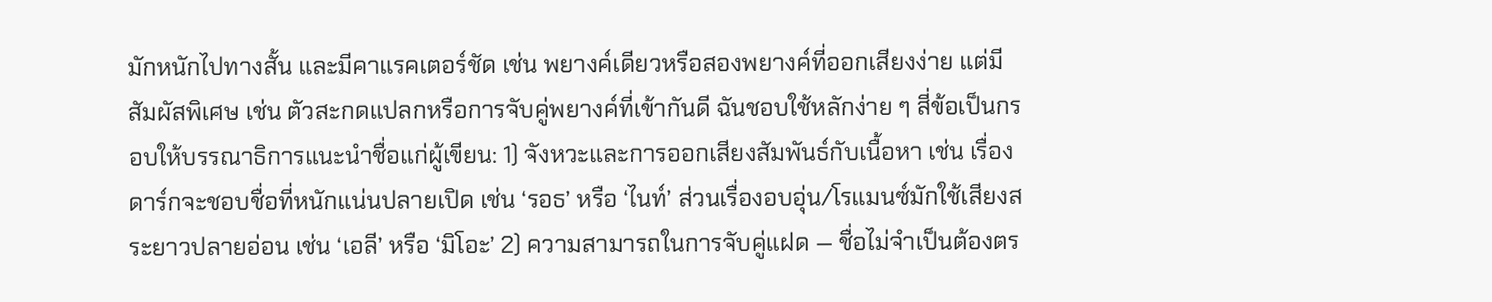มักหนักไปทางสั้น และมีคาแรคเตอร์ชัด เช่น พยางค์เดียวหรือสองพยางค์ที่ออกเสียงง่าย แต่มีสัมผัสพิเศษ เช่น ตัวสะกดแปลกหรือการจับคู่พยางค์ที่เข้ากันดี ฉันชอบใช้หลักง่าย ๆ สี่ข้อเป็นกรอบให้บรรณาธิการแนะนำชื่อแก่ผู้เขียน: 1) จังหวะและการออกเสียงสัมพันธ์กับเนื้อหา เช่น เรื่องดาร์กจะชอบชื่อที่หนักแน่นปลายเปิด เช่น ‘รอธ’ หรือ ‘ไนท์’ ส่วนเรื่องอบอุ่น/โรแมนซ์มักใช้เสียงสระยาวปลายอ่อน เช่น ‘เอลี’ หรือ ‘มิโอะ’ 2) ความสามารถในการจับคู่แฝด — ชื่อไม่จำเป็นต้องตร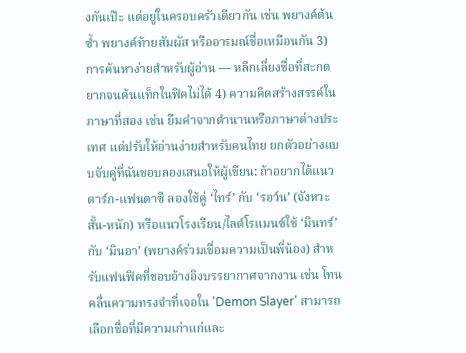งกันเป๊ะ แต่อยู่ในครอบครัวเดียวกัน เช่น พยางค์ต้นซ้ำ พยางค์ท้ายสัมผัส หรืออารมณ์ชื่อเหมือนกัน 3) การค้นหาง่ายสำหรับผู้อ่าน — หลีกเลี่ยงชื่อที่สะกดยากจนค้นแท็กในฟิคไม่ได้ 4) ความคิดสร้างสรรค์ในภาษาที่สอง เช่น ยืมคำจากตำนานหรือภาษาต่างประเทศ แต่ปรับให้อ่านง่ายสำหรับคนไทย ยกตัวอย่างแบบจับคู่ที่ฉันชอบลองเสนอให้ผู้เขียน: ถ้าอยากได้แนวดาร์ก-แฟนตาซี ลองใช้คู่ ‘ไทร์’ กับ ‘รอว์น’ (จังหวะสั้น-หนัก) หรือแนวโรงเรียน/ไลต์โรแมนซ์ใช้ ‘มินทร์’ กับ ‘มินอา’ (พยางค์ร่วมเชื่อมความเป็นพี่น้อง) สำหรับแฟนฟิคที่ชอบอ้างอิงบรรยากาศจากงาน เช่น โทนคลื่นความทรงจำที่เจอใน 'Demon Slayer' สามารถเลือกชื่อที่มีความเก่าแก่และ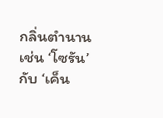กลิ่นตำนาน เช่น ‘โซรัน’ กับ ‘เค็น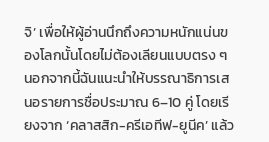จิ’ เพื่อให้ผู้อ่านนึกถึงความหนักแน่นของโลกนั้นโดยไม่ต้องเลียนแบบตรง ๆ นอกจากนี้ฉันแนะนำให้บรรณาธิการเสนอรายการชื่อประมาณ 6–10 คู่ โดยเรียงจาก ‘คลาสสิก-ครีเอทีฟ-ยูนีค’ แล้ว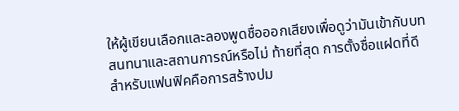ให้ผู้เขียนเลือกและลองพูดชื่อออกเสียงเพื่อดูว่ามันเข้ากับบทสนทนาและสถานการณ์หรือไม่ ท้ายที่สุด การตั้งชื่อแฝดที่ดีสำหรับแฟนฟิคคือการสร้างปม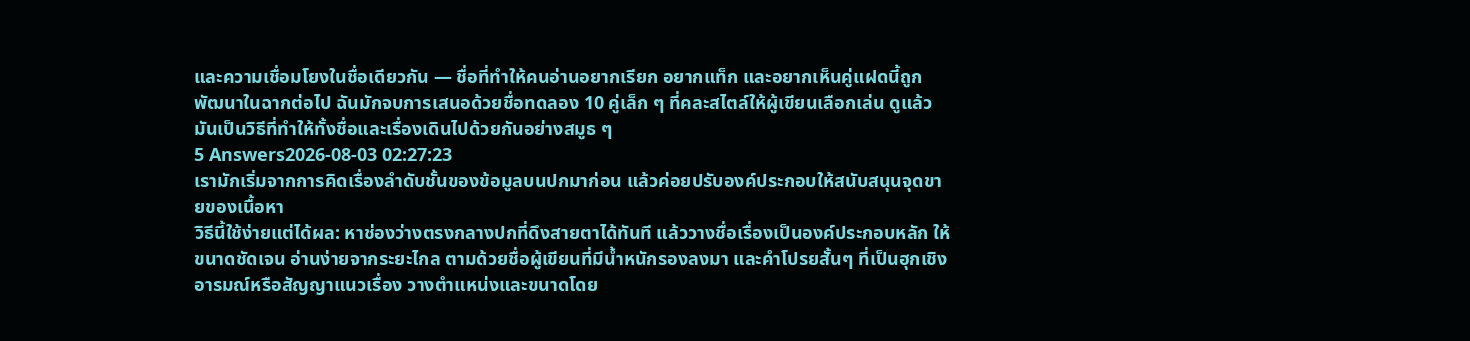และความเชื่อมโยงในชื่อเดียวกัน — ชื่อที่ทำให้คนอ่านอยากเรียก อยากแท็ก และอยากเห็นคู่แฝดนี้ถูกพัฒนาในฉากต่อไป ฉันมักจบการเสนอด้วยชื่อทดลอง 10 คู่เล็ก ๆ ที่คละสไตล์ให้ผู้เขียนเลือกเล่น ดูแล้วมันเป็นวิธีที่ทำให้ทั้งชื่อและเรื่องเดินไปด้วยกันอย่างสมูธ ๆ
5 Answers2026-08-03 02:27:23
เรามักเริ่มจากการคิดเรื่องลำดับชั้นของข้อมูลบนปกมาก่อน แล้วค่อยปรับองค์ประกอบให้สนับสนุนจุดขายของเนื้อหา
วิธีนี้ใช้ง่ายแต่ได้ผล: หาช่องว่างตรงกลางปกที่ดึงสายตาได้ทันที แล้ววางชื่อเรื่องเป็นองค์ประกอบหลัก ให้ขนาดชัดเจน อ่านง่ายจากระยะไกล ตามด้วยชื่อผู้เขียนที่มีน้ำหนักรองลงมา และคำโปรยสั้นๆ ที่เป็นฮุกเชิงอารมณ์หรือสัญญาแนวเรื่อง วางตำแหน่งและขนาดโดย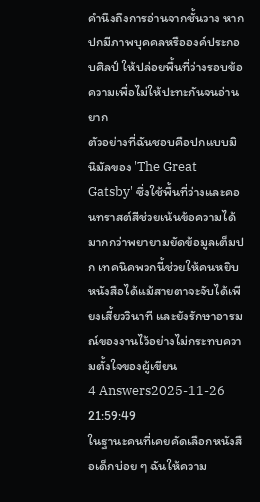คำนึงถึงการอ่านจากชั้นวาง หากปกมีภาพบุคคลหรือองค์ประกอบศิลป์ ให้ปล่อยพื้นที่ว่างรอบข้อความเพื่อไม่ให้ปะทะกันจนอ่านยาก
ตัวอย่างที่ฉันชอบคือปกแบบมินิมัลของ 'The Great Gatsby' ซึ่งใช้พื้นที่ว่างและคอนทราสต์สีช่วยเน้นข้อความได้มากกว่าพยายามยัดข้อมูลเต็มปก เทคนิคพวกนี้ช่วยให้คนหยิบหนังสือได้แม้สายตาจะจับได้เพียงเสี้ยววินาที และยังรักษาอารมณ์ของงานไว้อย่างไม่กระทบความตั้งใจของผู้เขียน
4 Answers2025-11-26 21:59:49
ในฐานะคนที่เคยคัดเลือกหนังสือเด็กบ่อย ๆ ฉันให้ความ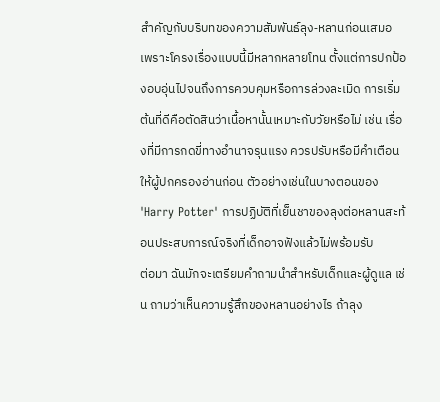สำคัญกับบริบทของความสัมพันธ์ลุง‑หลานก่อนเสมอ เพราะโครงเรื่องแบบนี้มีหลากหลายโทน ตั้งแต่การปกป้องอบอุ่นไปจนถึงการควบคุมหรือการล่วงละเมิด การเริ่มต้นที่ดีคือตัดสินว่าเนื้อหานั้นเหมาะกับวัยหรือไม่ เช่น เรื่องที่มีการกดขี่ทางอำนาจรุนแรง ควรปรับหรือมีคำเตือนให้ผู้ปกครองอ่านก่อน ตัวอย่างเช่นในบางตอนของ 'Harry Potter' การปฏิบัติที่เย็นชาของลุงต่อหลานสะท้อนประสบการณ์จริงที่เด็กอาจฟังแล้วไม่พร้อมรับ
ต่อมา ฉันมักจะเตรียมคำถามนำสำหรับเด็กและผู้ดูแล เช่น ถามว่าเห็นความรู้สึกของหลานอย่างไร ถ้าลุง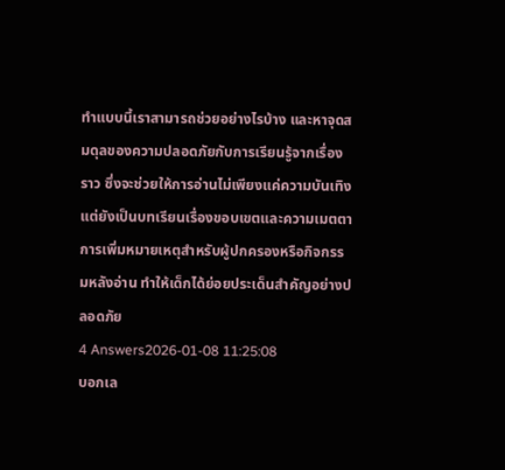ทำแบบนี้เราสามารถช่วยอย่างไรบ้าง และหาจุดสมดุลของความปลอดภัยกับการเรียนรู้จากเรื่องราว ซึ่งจะช่วยให้การอ่านไม่เพียงแค่ความบันเทิง แต่ยังเป็นบทเรียนเรื่องขอบเขตและความเมตตา การเพิ่มหมายเหตุสำหรับผู้ปกครองหรือกิจกรรมหลังอ่าน ทำให้เด็กได้ย่อยประเด็นสำคัญอย่างปลอดภัย
4 Answers2026-01-08 11:25:08
บอกเล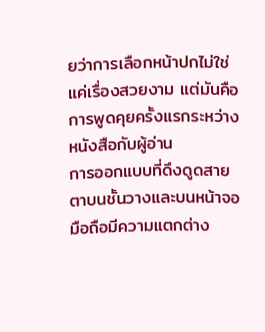ยว่าการเลือกหน้าปกไม่ใช่แค่เรื่องสวยงาม แต่มันคือการพูดคุยครั้งแรกระหว่างหนังสือกับผู้อ่าน
การออกแบบที่ดึงดูดสายตาบนชั้นวางและบนหน้าจอมือถือมีความแตกต่าง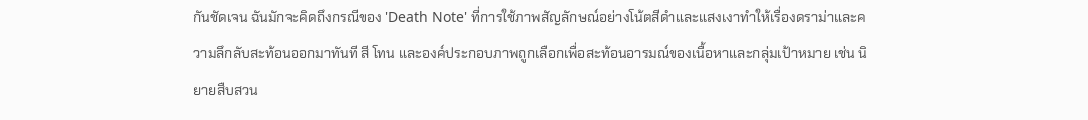กันชัดเจน ฉันมักจะคิดถึงกรณีของ 'Death Note' ที่การใช้ภาพสัญลักษณ์อย่างโน้ตสีดำและแสงเงาทำให้เรื่องดราม่าและความลึกลับสะท้อนออกมาทันที สี โทน และองค์ประกอบภาพถูกเลือกเพื่อสะท้อนอารมณ์ของเนื้อหาและกลุ่มเป้าหมาย เช่น นิยายสืบสวน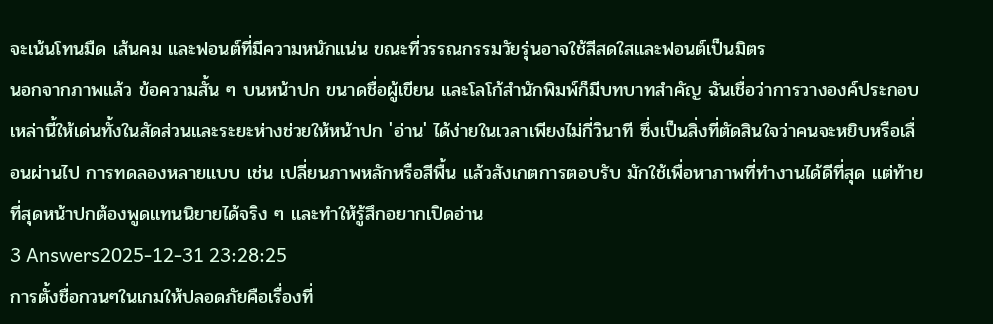จะเน้นโทนมืด เส้นคม และฟอนต์ที่มีความหนักแน่น ขณะที่วรรณกรรมวัยรุ่นอาจใช้สีสดใสและฟอนต์เป็นมิตร
นอกจากภาพแล้ว ข้อความสั้น ๆ บนหน้าปก ขนาดชื่อผู้เขียน และโลโก้สำนักพิมพ์ก็มีบทบาทสำคัญ ฉันเชื่อว่าการวางองค์ประกอบเหล่านี้ให้เด่นทั้งในสัดส่วนและระยะห่างช่วยให้หน้าปก 'อ่าน' ได้ง่ายในเวลาเพียงไม่กี่วินาที ซึ่งเป็นสิ่งที่ตัดสินใจว่าคนจะหยิบหรือเลื่อนผ่านไป การทดลองหลายแบบ เช่น เปลี่ยนภาพหลักหรือสีพื้น แล้วสังเกตการตอบรับ มักใช้เพื่อหาภาพที่ทำงานได้ดีที่สุด แต่ท้ายที่สุดหน้าปกต้องพูดแทนนิยายได้จริง ๆ และทำให้รู้สึกอยากเปิดอ่าน
3 Answers2025-12-31 23:28:25
การตั้งชื่อกวนๆในเกมให้ปลอดภัยคือเรื่องที่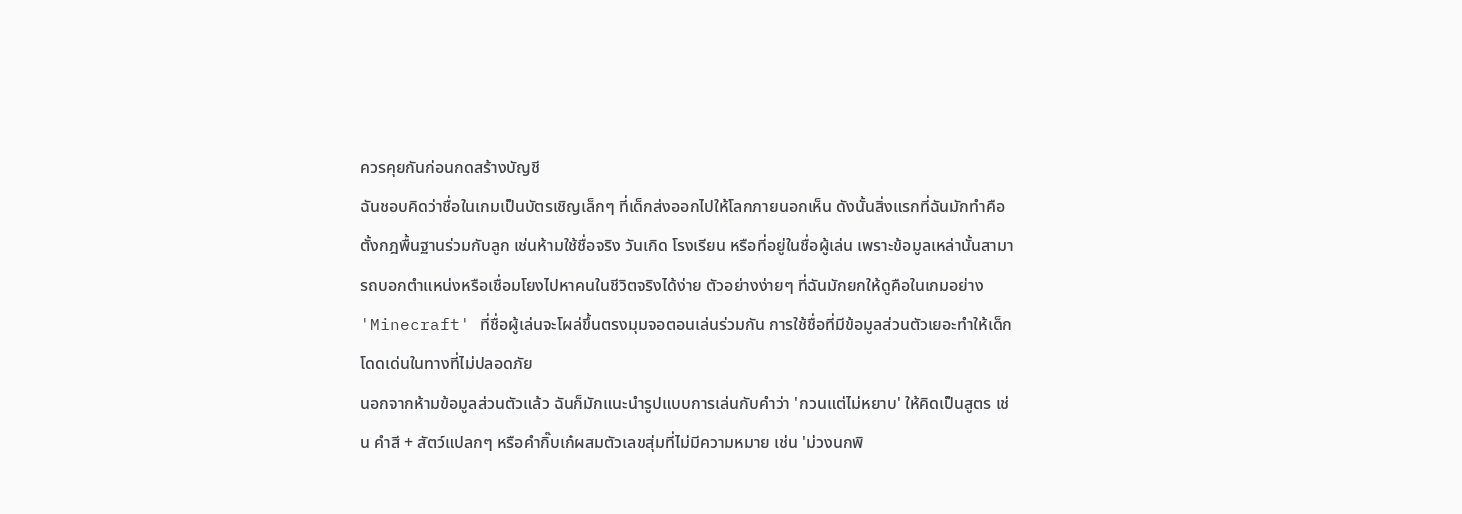ควรคุยกันก่อนกดสร้างบัญชี
ฉันชอบคิดว่าชื่อในเกมเป็นบัตรเชิญเล็กๆ ที่เด็กส่งออกไปให้โลกภายนอกเห็น ดังนั้นสิ่งแรกที่ฉันมักทำคือตั้งกฎพื้นฐานร่วมกับลูก เช่นห้ามใช้ชื่อจริง วันเกิด โรงเรียน หรือที่อยู่ในชื่อผู้เล่น เพราะข้อมูลเหล่านั้นสามารถบอกตำแหน่งหรือเชื่อมโยงไปหาคนในชีวิตจริงได้ง่าย ตัวอย่างง่ายๆ ที่ฉันมักยกให้ดูคือในเกมอย่าง 'Minecraft' ที่ชื่อผู้เล่นจะโผล่ขึ้นตรงมุมจอตอนเล่นร่วมกัน การใช้ชื่อที่มีข้อมูลส่วนตัวเยอะทำให้เด็กโดดเด่นในทางที่ไม่ปลอดภัย
นอกจากห้ามข้อมูลส่วนตัวแล้ว ฉันก็มักแนะนำรูปแบบการเล่นกับคำว่า 'กวนแต่ไม่หยาบ' ให้คิดเป็นสูตร เช่น คำสี + สัตว์แปลกๆ หรือคำกิ๊บเก๋ผสมตัวเลขสุ่มที่ไม่มีความหมาย เช่น 'ม่วงนกพิ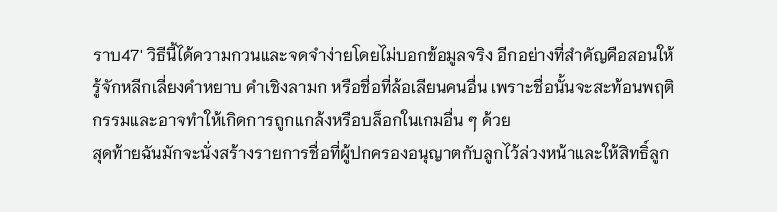ราบ47' วิธีนี้ได้ความกวนและจดจำง่ายโดยไม่บอกข้อมูลจริง อีกอย่างที่สำคัญคือสอนให้รู้จักหลีกเลี่ยงคำหยาบ คำเชิงลามก หรือชื่อที่ล้อเลียนคนอื่น เพราะชื่อนั้นจะสะท้อนพฤติกรรมและอาจทำให้เกิดการถูกแกล้งหรือบล็อกในเกมอื่น ๆ ด้วย
สุดท้ายฉันมักจะนั่งสร้างรายการชื่อที่ผู้ปกครองอนุญาตกับลูกไว้ล่วงหน้าและให้สิทธิ์ลูก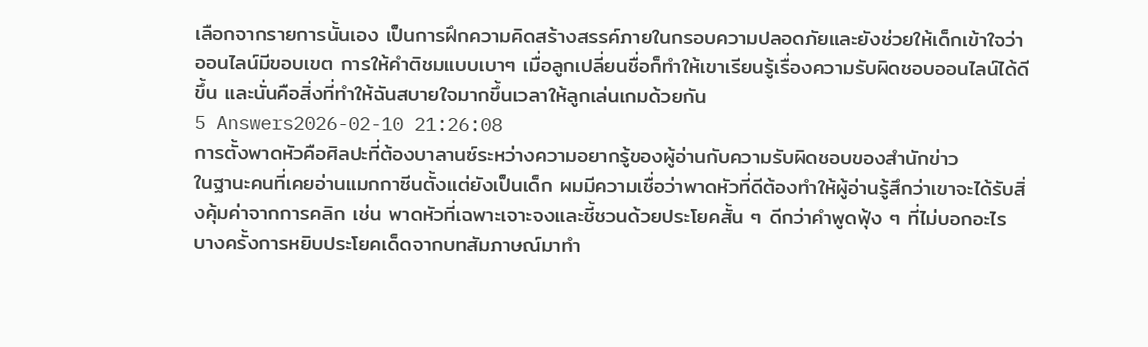เลือกจากรายการนั้นเอง เป็นการฝึกความคิดสร้างสรรค์ภายในกรอบความปลอดภัยและยังช่วยให้เด็กเข้าใจว่าออนไลน์มีขอบเขต การให้คำติชมแบบเบาๆ เมื่อลูกเปลี่ยนชื่อก็ทำให้เขาเรียนรู้เรื่องความรับผิดชอบออนไลน์ได้ดีขึ้น และนั่นคือสิ่งที่ทำให้ฉันสบายใจมากขึ้นเวลาให้ลูกเล่นเกมด้วยกัน
5 Answers2026-02-10 21:26:08
การตั้งพาดหัวคือศิลปะที่ต้องบาลานซ์ระหว่างความอยากรู้ของผู้อ่านกับความรับผิดชอบของสำนักข่าว
ในฐานะคนที่เคยอ่านแมกกาซีนตั้งแต่ยังเป็นเด็ก ผมมีความเชื่อว่าพาดหัวที่ดีต้องทำให้ผู้อ่านรู้สึกว่าเขาจะได้รับสิ่งคุ้มค่าจากการคลิก เช่น พาดหัวที่เฉพาะเจาะจงและชี้ชวนด้วยประโยคสั้น ๆ ดีกว่าคำพูดฟุ้ง ๆ ที่ไม่บอกอะไร บางครั้งการหยิบประโยคเด็ดจากบทสัมภาษณ์มาทำ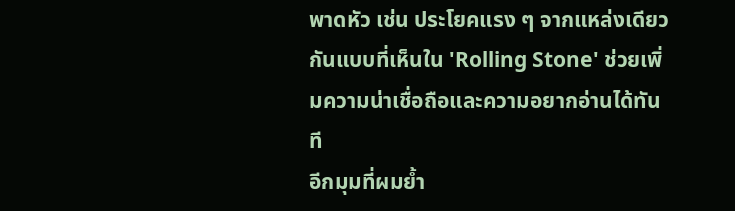พาดหัว เช่น ประโยคแรง ๆ จากแหล่งเดียวกันแบบที่เห็นใน 'Rolling Stone' ช่วยเพิ่มความน่าเชื่อถือและความอยากอ่านได้ทันที
อีกมุมที่ผมย้ำ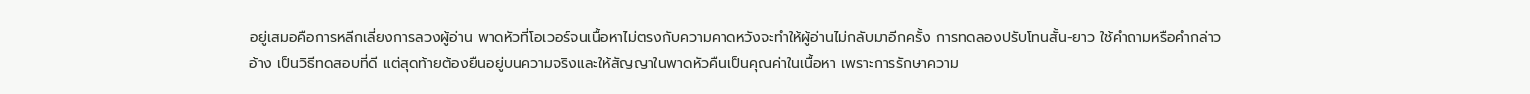อยู่เสมอคือการหลีกเลี่ยงการลวงผู้อ่าน พาดหัวที่โอเวอร์จนเนื้อหาไม่ตรงกับความคาดหวังจะทำให้ผู้อ่านไม่กลับมาอีกครั้ง การทดลองปรับโทนสั้น-ยาว ใช้คำถามหรือคำกล่าวอ้าง เป็นวิธีทดสอบที่ดี แต่สุดท้ายต้องยืนอยู่บนความจริงและให้สัญญาในพาดหัวคืนเป็นคุณค่าในเนื้อหา เพราะการรักษาความ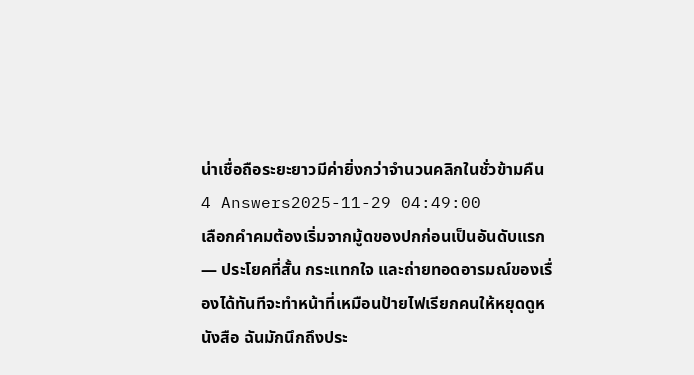น่าเชื่อถือระยะยาวมีค่ายิ่งกว่าจำนวนคลิกในชั่วข้ามคืน
4 Answers2025-11-29 04:49:00
เลือกคำคมต้องเริ่มจากมู้ดของปกก่อนเป็นอันดับแรก — ประโยคที่สั้น กระแทกใจ และถ่ายทอดอารมณ์ของเรื่องได้ทันทีจะทำหน้าที่เหมือนป้ายไฟเรียกคนให้หยุดดูหนังสือ ฉันมักนึกถึงประ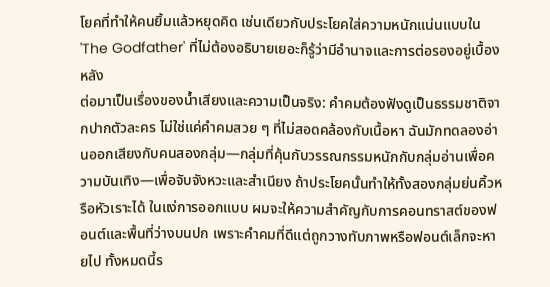โยคที่ทำให้คนยิ้มแล้วหยุดคิด เช่นเดียวกับประโยคใส่ความหนักแน่นแบบใน 'The Godfather' ที่ไม่ต้องอธิบายเยอะก็รู้ว่ามีอำนาจและการต่อรองอยู่เบื้องหลัง
ต่อมาเป็นเรื่องของน้ำเสียงและความเป็นจริง: คำคมต้องฟังดูเป็นธรรมชาติจากปากตัวละคร ไม่ใช่แค่คำคมสวย ๆ ที่ไม่สอดคล้องกับเนื้อหา ฉันมักทดลองอ่านออกเสียงกับคนสองกลุ่ม—กลุ่มที่คุ้นกับวรรณกรรมหนักกับกลุ่มอ่านเพื่อความบันเทิง—เพื่อจับจังหวะและสำเนียง ถ้าประโยคนั้นทำให้ทั้งสองกลุ่มย่นคิ้วหรือหัวเราะได้ ในแง่การออกแบบ ผมจะให้ความสำคัญกับการคอนทราสต์ของฟอนต์และพื้นที่ว่างบนปก เพราะคำคมที่ดีแต่ถูกวางทับภาพหรือฟอนต์เล็กจะหายไป ทั้งหมดนี้ร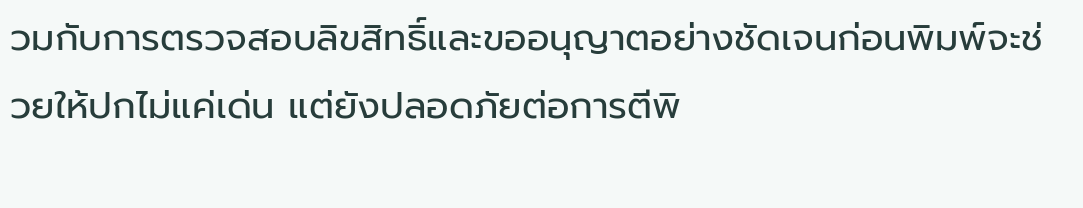วมกับการตรวจสอบลิขสิทธิ์และขออนุญาตอย่างชัดเจนก่อนพิมพ์จะช่วยให้ปกไม่แค่เด่น แต่ยังปลอดภัยต่อการตีพิ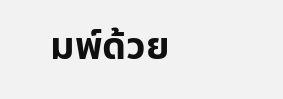มพ์ด้วย